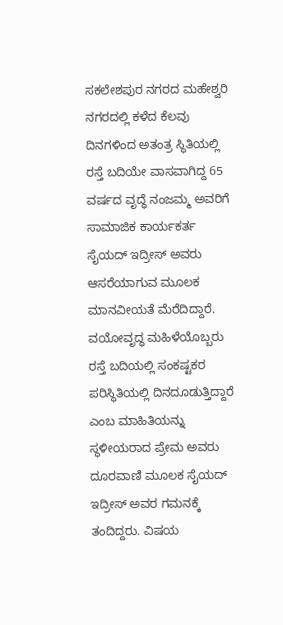ಸಕಲೇಶಪುರ ನಗರದ ಮಹೇಶ್ವರಿ ನಗರದಲ್ಲಿ ಕಳೆದ ಕೆಲವು ದಿನಗಳಿಂದ ಅತಂತ್ರ ಸ್ಥಿತಿಯಲ್ಲಿ ರಸ್ತೆ ಬದಿಯೇ ವಾಸವಾಗಿದ್ದ 65 ವರ್ಷದ ವೃದ್ಧೆ ನಂಜಮ್ಮ ಅವರಿಗೆ ಸಾಮಾಜಿಕ ಕಾರ್ಯಕರ್ತ ಸೈಯದ್ ಇದ್ರೀಸ್ ಅವರು ಆಸರೆಯಾಗುವ ಮೂಲಕ ಮಾನವೀಯತೆ ಮೆರೆದಿದ್ದಾರೆ.
ವಯೋವೃದ್ಧ ಮಹಿಳೆಯೊಬ್ಬರು ರಸ್ತೆ ಬದಿಯಲ್ಲಿ ಸಂಕಷ್ಟಕರ ಪರಿಸ್ಥಿತಿಯಲ್ಲಿ ದಿನದೂಡುತ್ತಿದ್ದಾರೆ ಎಂಬ ಮಾಹಿತಿಯನ್ನು ಸ್ಥಳೀಯರಾದ ಪ್ರೇಮ ಅವರು ದೂರವಾಣಿ ಮೂಲಕ ಸೈಯದ್ ಇದ್ರೀಸ್ ಅವರ ಗಮನಕ್ಕೆ ತಂದಿದ್ದರು. ವಿಷಯ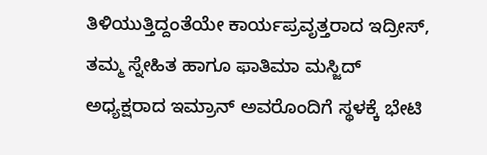ತಿಳಿಯುತ್ತಿದ್ದಂತೆಯೇ ಕಾರ್ಯಪ್ರವೃತ್ತರಾದ ಇದ್ರೀಸ್, ತಮ್ಮ ಸ್ನೇಹಿತ ಹಾಗೂ ಫಾತಿಮಾ ಮಸ್ಜಿದ್ ಅಧ್ಯಕ್ಷರಾದ ಇಮ್ರಾನ್ ಅವರೊಂದಿಗೆ ಸ್ಥಳಕ್ಕೆ ಭೇಟಿ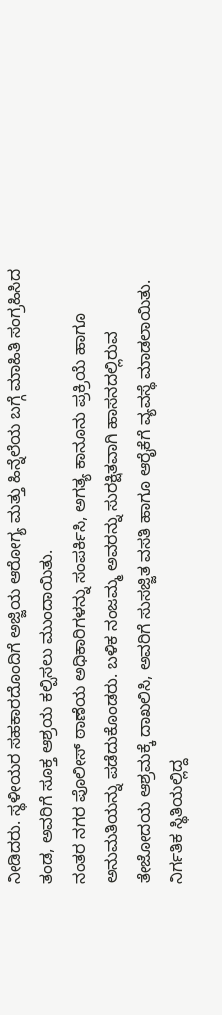ನೀಡಿದರು. ಸ್ಥಳೀಯರ ಸಹಕಾರದೊಂದಿಗೆ ಅಜ್ಜಿಯ ಆರೋಗ್ಯ ಮತ್ತು ಹಿನ್ನೆಲೆಯ ಬಗ್ಗೆ ಮಾಹಿತಿ ಸಂಗ್ರಹಿಸಿದ ತಂಡ, ಅವರಿಗೆ ಸೂಕ್ತ ಆಶ್ರಯ ಕಲ್ಪಿಸಲು ಮುಂದಾಯಿತು.
ನಂತರ ನಗರ ಪೊಲೀಸ್ ಠಾಣೆಯ ಅಧಿಕಾರಿಗಳನ್ನು ಸಂಪರ್ಕಿಸಿ, ಅಗತ್ಯ ಕಾನೂನು ಪ್ರಕ್ರಿಯೆ ಹಾಗೂ ಅನುಮತಿಯನ್ನು ಪಡೆದುಕೊಂಡರು. ಬಳಿಕ ನಂಜಮ್ಮ ಅವರನ್ನು ಸುರಕ್ಷಿತವಾಗಿ ಹಾಸನದಲ್ಲಿರುವ ತೇಜೋದಯ ಆಶ್ರಮಕ್ಕೆ ದಾಖಲಿಸಿ, ಅವರಿಗೆ ಸುಸಜ್ಜಿತ ವಸತಿ ಹಾಗೂ ಆರೈಕೆಗೆ ವ್ಯವಸ್ಥೆ ಮಾಡಲಾಯಿತು.
ನಿರ್ಗತಿಕ ಸ್ಥಿತಿಯಲ್ಲಿದ್ದ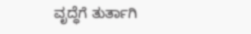ವೃದ್ಧೆಗೆ ತುರ್ತಾಗಿ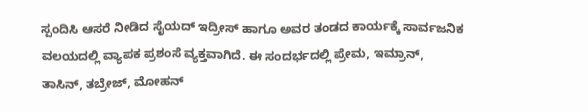ಸ್ಪಂದಿಸಿ ಆಸರೆ ನೀಡಿದ ಸೈಯದ್ ಇದ್ರೀಸ್ ಹಾಗೂ ಅವರ ತಂಡದ ಕಾರ್ಯಕ್ಕೆ ಸಾರ್ವಜನಿಕ ವಲಯದಲ್ಲಿ ವ್ಯಾಪಕ ಪ್ರಶಂಸೆ ವ್ಯಕ್ತವಾಗಿದೆ. ಈ ಸಂದರ್ಭದಲ್ಲಿ ಪ್ರೇಮ, ಇಮ್ರಾನ್, ತಾಸಿನ್, ತಬ್ರೇಜ್, ಮೋಹನ್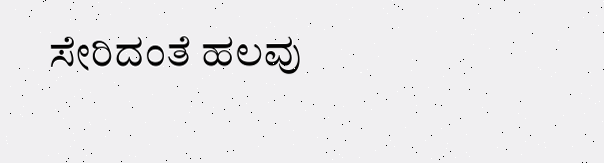ಸೇರಿದಂತೆ ಹಲವು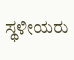ಸ್ಥಳೀಯರು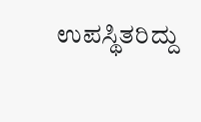ಉಪಸ್ಥಿತರಿದ್ದು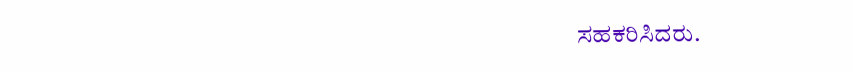ಸಹಕರಿಸಿದರು.